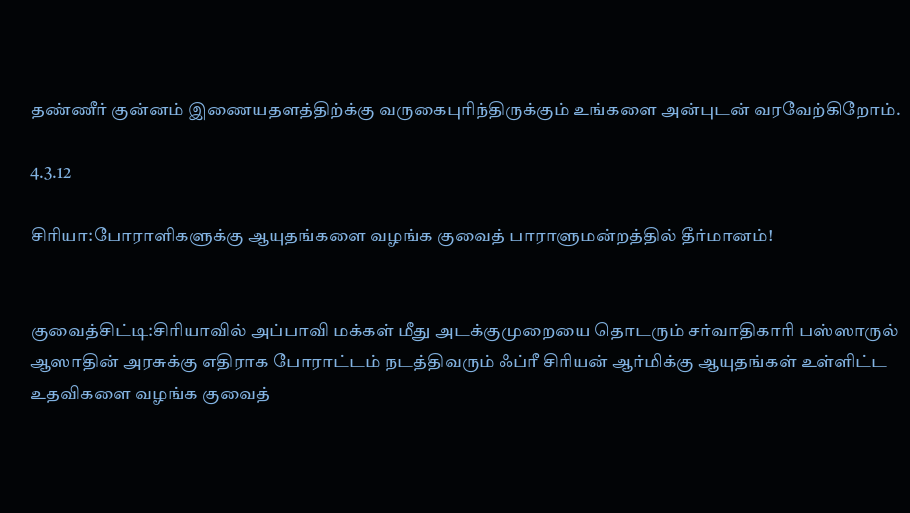தண்ணீர் குன்னம் இணையதளத்திற்க்கு வருகைபுரிந்திருக்கும் உங்களை அன்புடன் வரவேற்கிறோம்.

4.3.12

சிரியா:போராளிகளுக்கு ஆயுதங்களை வழங்க குவைத் பாராளுமன்றத்தில் தீர்மானம்!


குவைத்சிட்டி:சிரியாவில் அப்பாவி மக்கள் மீது அடக்குமுறையை தொடரும் சர்வாதிகாரி பஸ்ஸாருல் ஆஸாதின் அரசுக்கு எதிராக போராட்டம் நடத்திவரும் ஃப்ரீ சிரியன் ஆர்மிக்கு ஆயுதங்கள் உள்ளிட்ட உதவிகளை வழங்க குவைத்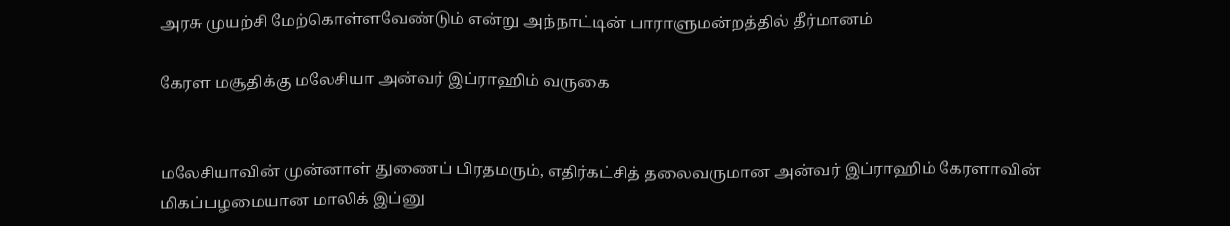அரசு முயற்சி மேற்கொள்ளவேண்டும் என்று அந்நாட்டின் பாராளுமன்றத்தில் தீர்மானம்

கேரள மசூதிக்கு மலேசியா அன்வர் இப்ராஹிம் வருகை


மலேசியாவின் முன்னாள் துணைப் பிரதமரும், எதிர்கட்சித் தலைவருமான அன்வர் இப்ராஹிம் கேரளாவின்  மிகப்பழமையான மாலிக் இப்னு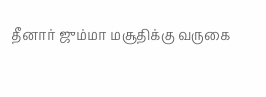தீனார் ஜும்மா மசூதிக்கு வருகை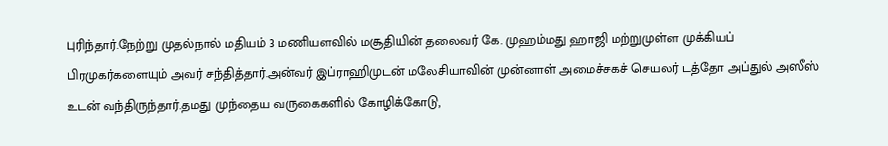புரிந்தார்.நேற்று முதல்நால் மதியம் 3 மணியளவில் மசூதியின் தலைவர் கே. முஹம்மது ஹாஜி மற்றுமுள்ள முக்கியப் பிரமுகர்களையும் அவர் சந்தித்தார்.அன்வர் இப்ராஹிமுடன் மலேசியாவின் முன்னாள் அமைச்சகச் செயலர் டத்தோ அப்துல் அஸீஸ் உடன் வந்திருந்தார்.தமது முந்தைய வருகைகளில் கோழிக்கோடு,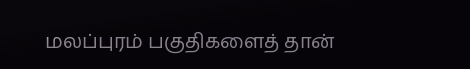மலப்புரம் பகுதிகளைத் தான்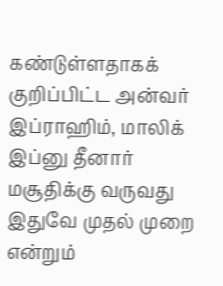கண்டுள்ளதாகக் குறிப்பிட்ட அன்வர் இப்ராஹிம், மாலிக் இப்னு தீனார் மசூதிக்கு வருவது இதுவே முதல் முறை என்றும்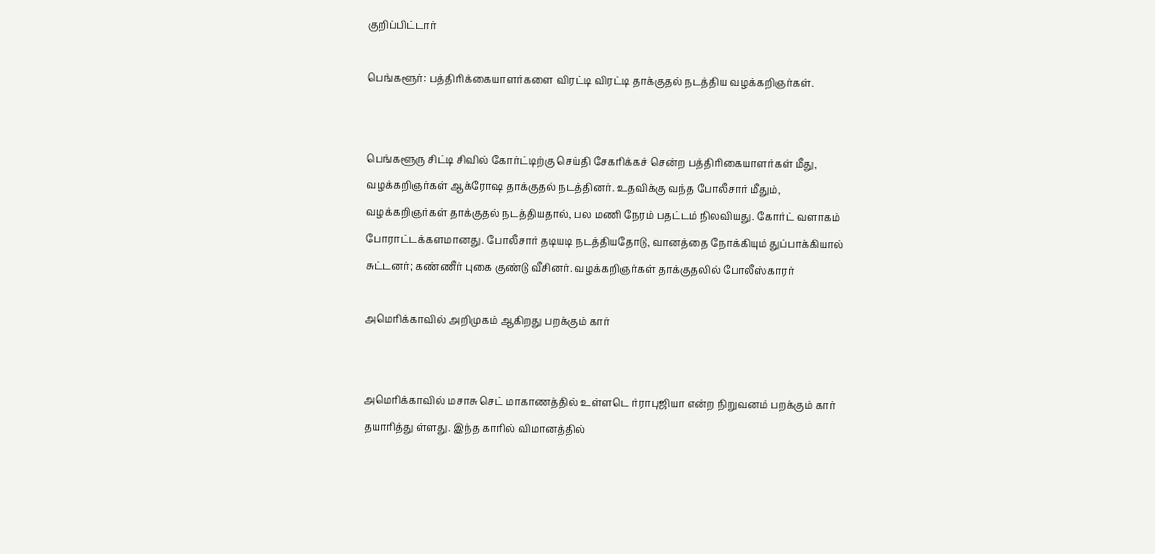குறிப்பிட்டார்

பெங்களூர்: பத்திரிக்கையாளர்களை விரட்டி விரட்டி தாக்குதல் நடத்திய வழக்கறிஞர்கள்.


பெங்களூரு சிட்டி சிவில் கோர்ட்டிற்கு செய்தி சேகரிக்கச் சென்ற பத்திரிகையாளர்கள் மீது, வழக்கறிஞர்கள் ஆக்ரோஷ தாக்குதல் நடத்தினர். உதவிக்கு வந்த போலீசார் மீதும், வழக்கறிஞர்கள் தாக்குதல் நடத்தியதால், பல மணி நேரம் பதட்டம் நிலவியது. கோர்ட் வளாகம் போராட்டக்களமானது. போலீசார் தடியடி நடத்தியதோடு, வானத்தை நோக்கியும் துப்பாக்கியால் சுட்டனர்; கண்ணீர் புகை குண்டு வீசினர். வழக்கறிஞர்கள் தாக்குதலில் போலீஸ்காரர்

அமெரிக்காவில் அறிமுகம் ஆகிறது பறக்கும் கார்


அமெரிக்காவில் மசாசு செட் மாகாணத்தில் உள்ளடெ ர்ராபுஜியா என்ற நிறுவனம் பறக்கும் கார் தயாரித்து ள்ளது. இந்த காரில் விமானத்தில்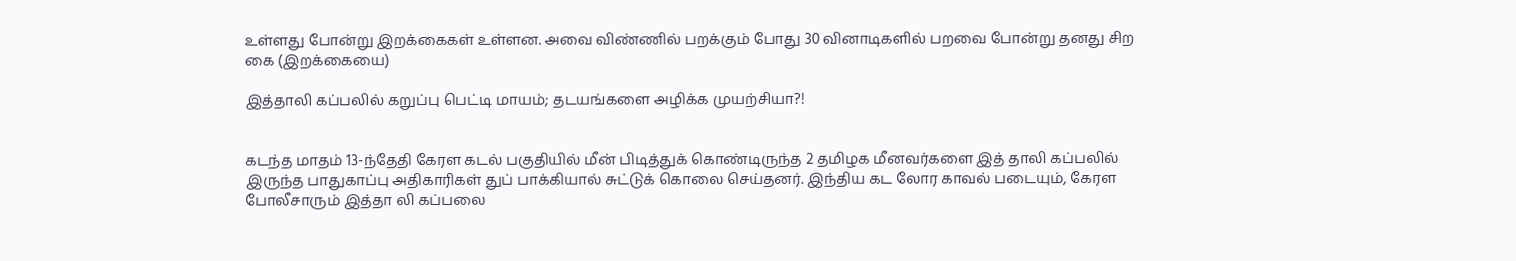உள்ளது போன்று இறக்கைகள் உள்ளன. அவை விண்ணில் பறக்கும் போது 30 வினாடிகளில் பறவை போன்று தனது சிற கை (இறக்கையை)

இத்தாலி கப்பலில் கறுப்பு பெட்டி மாயம்; தடயங்களை அழிக்க முயற்சியா?!


கடந்த மாதம் 13-ந்தேதி கேரள கடல் பகுதியில் மீன் பிடித்துக் கொண்டிருந்த 2 தமிழக மீனவர்களை இத் தாலி கப்பலில் இருந்த பாதுகாப்பு அதிகாரிகள் துப் பாக்கியால் சுட்டுக் கொலை செய்தனர். இந்திய கட லோர காவல் படையும், கேரள போலீசாரும் இத்தா லி கப்பலை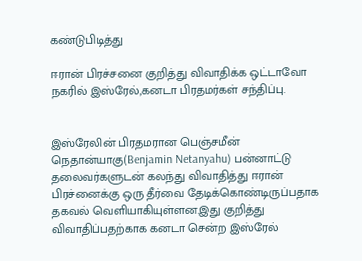கண்டுபிடித்து

ஈரான் பிரச்சனை குறித்து விவாதிக்க ஒட்டாவோ நகரில் இஸ்ரேல்,கனடா பிரதமர்கள் சந்திப்பு.


இஸ்ரேலின் பிரதமரான பெஞ்சமீன் நெதான்யாகு(Benjamin Netanyahu) பன்னாட்டு தலைவர்களுடன் கலந்து விவாதித்து ஈரான் பிரச்னைக்கு ஒரு தீர்வை தேடிக்கொண்டிருப்பதாக தகவல் வெளியாகியுள்ளன.இது குறித்து விவாதிப்பதற்காக கனடா சென்ற இஸ்ரேல்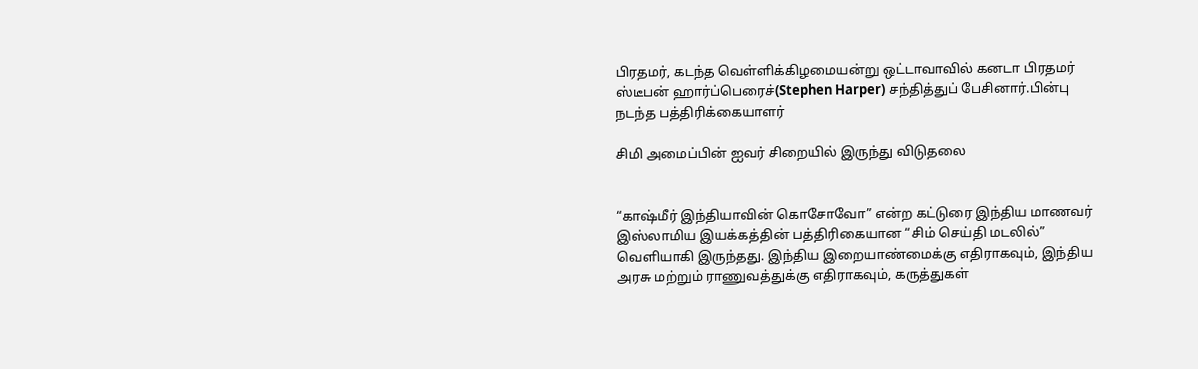பிரதமர், கடந்த வெள்ளிக்கிழமையன்று ஒட்டாவாவில் கனடா பிரதமர் ஸ்டீபன் ஹார்ப்பெரைச்(Stephen Harper) சந்தித்துப் பேசினார்.பின்பு நடந்த பத்திரிக்கையாளர்

சிமி அமைப்பின் ஐவர் சிறையில் இருந்து விடுதலை


“காஷ்மீர் இந்தியாவின் கொசோவோ” என்ற கட்டுரை இந்திய மாணவர் இஸ்லாமிய இயக்கத்தின் பத்திரிகையான “சிம் செய்தி மடலில்” வெளியாகி இருந்தது. இந்திய இறையாண்மைக்கு எதிராகவும், இந்திய அரசு மற்றும் ராணுவத்துக்கு எதிராகவும், கருத்துகள்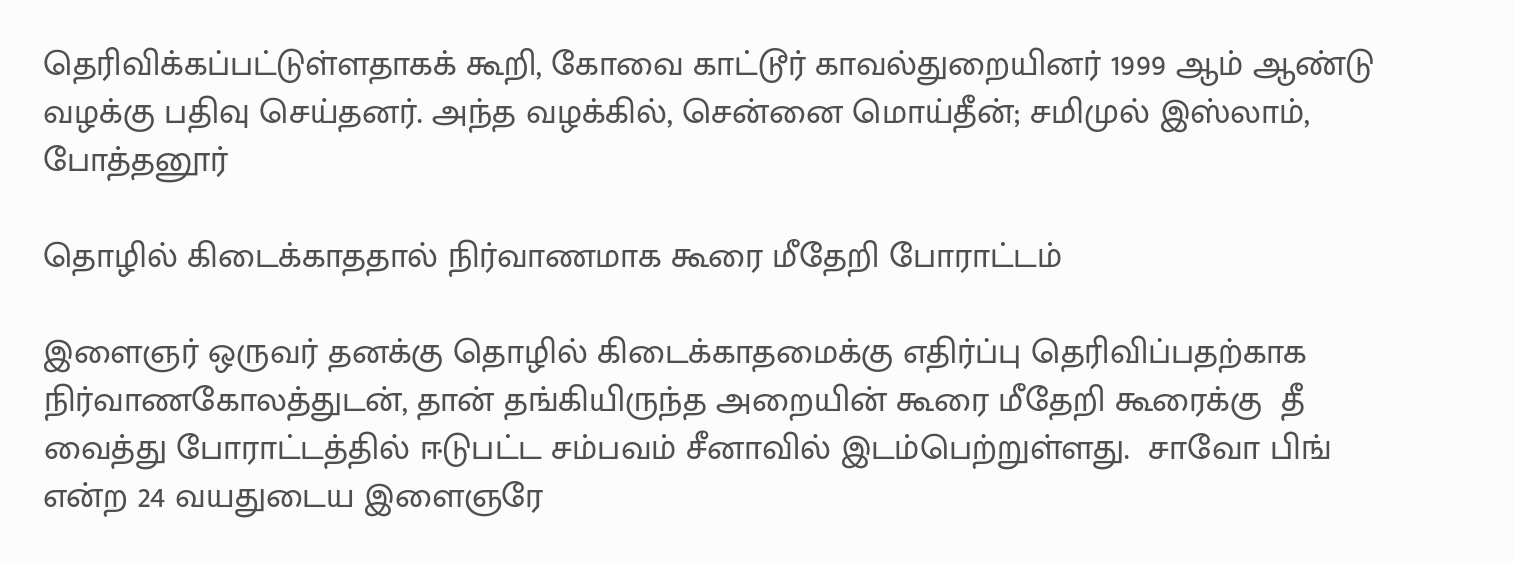தெரிவிக்கப்பட்டுள்ளதாகக் கூறி, கோவை காட்டூர் காவல்துறையினர் 1999 ஆம் ஆண்டு வழக்கு பதிவு செய்தனர். அந்த வழக்கில், சென்னை மொய்தீன்; சமிமுல் இஸ்லாம், போத்தனூர்

தொழில் கிடைக்காததால் நிர்வாணமாக கூரை மீதேறி போராட்டம்

இளைஞர் ஒருவர் தனக்கு தொழில் கிடைக்காதமைக்கு எதிர்ப்பு தெரிவிப்பதற்காக நிர்வாணகோலத்துடன், தான் தங்கியிருந்த அறையின் கூரை மீதேறி கூரைக்கு  தீ வைத்து போராட்டத்தில் ஈடுபட்ட சம்பவம் சீனாவில் இடம்பெற்றுள்ளது.  சாவோ பிங் என்ற 24 வயதுடைய இளைஞரே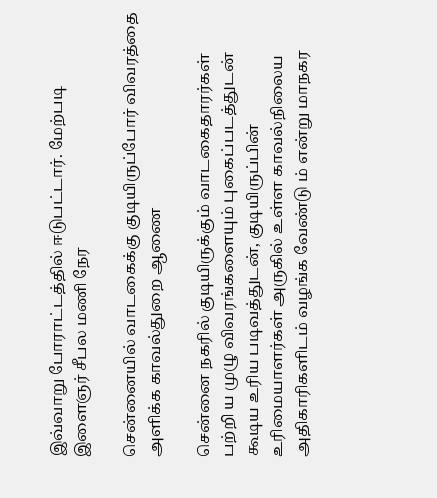இவ்வாறு போராட்டத்தில் ஈடுபட்டார். மேற்படி இளைஞர் சீபல மணி நேர

சென்னையில் வாடகைக்கு குடியிருப்போர் விவரத்தை அளிக்க காவல்துறை ஆணை

சென்னை நகரில் குடியிருக்கும் வாடகைதாரர்கள் பற்றி ய முழு விவரங்களையும் புகைப்படத்துடன் கூடிய உரிய படிவத்துடன், குடியிருப்பின் உரிமையாளர்கள் அருகில் உள்ள காவல்நிலைய அதிகாரிகளிடம் வழங்க வேண்டு ம் என்று மாநகர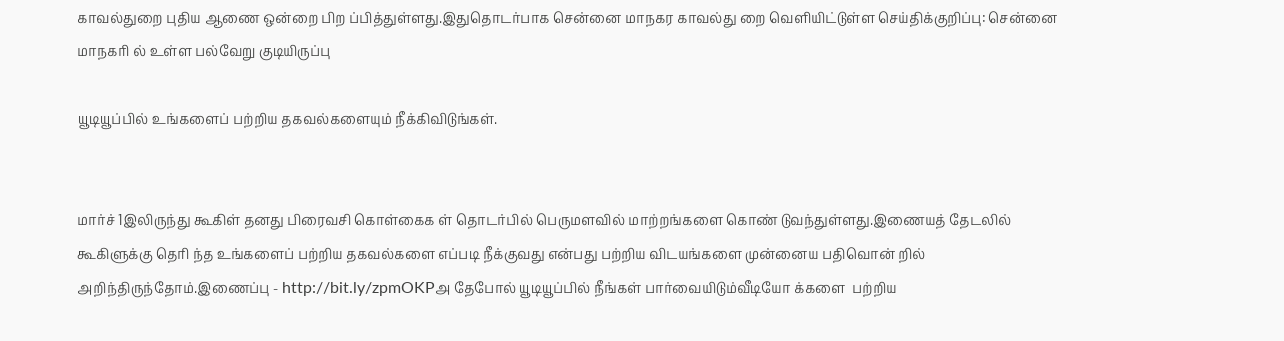காவல்துறை புதிய ஆணை ஒன்றை பிற ப்பித்துள்ளது.இதுதொடர்பாக சென்னை மாநகர காவல்து றை வெளியிட்டுள்ள செய்திக்குறிப்பு: சென்னை மாநகரி ல் உள்ள பல்வேறு குடியிருப்பு

யூடியூப்பில் உங்களைப் பற்றிய தகவல்களையும் நீக்கிவிடுங்கள்.


மார்ச் 1இலிருந்து கூகிள் தனது பிரைவசி கொள்கைக ள் தொடர்பில் பெருமளவில் மாற்றங்களை கொண் டுவந்துள்ளது.இணையத் தேடலில் கூகிளுக்கு தெரி ந்த உங்களைப் பற்றிய தகவல்களை எப்படி நீக்குவது என்பது பற்றிய விடயங்களை முன்னைய பதிவொன் றில் அறிந்திருந்தோம்.இணைப்பு - http://bit.ly/zpmOKPஅ தேபோல் யூடியூப்பில் நீங்கள் பார்வையிடும்வீடியோ க்களை  பற்றிய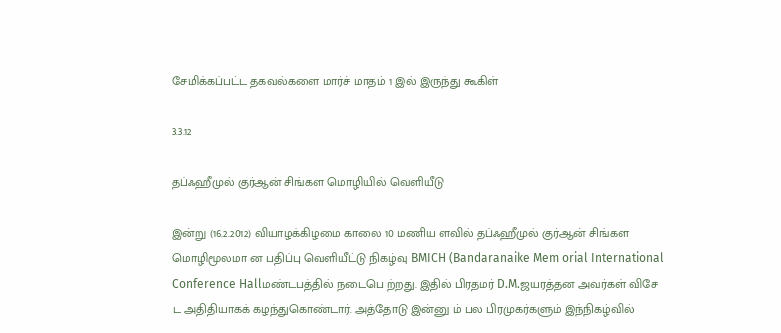சேமிக்கப்பட்ட தகவல்களை மார்ச் மாதம் 1 இல் இருந்து கூகிள்

3.3.12

தப்ஃஹீமுல் குர்ஆன் சிங்கள மொழியில் வெளியீடு

இன்று (16.2.2012) வியாழக்கிழமை காலை 10 மணிய ளவில் தப்ஃஹீமுல் குர்ஆன் சிங்கள மொழிமூலமா ன பதிப்பு வெளியீட்டு நிகழ்வு BMICH (Bandaranaike Mem orial International Conference Hallமண்டபத்தில் நடைபெ ற்றது. இதில் பிரதமர் D.M.ஜயரத்தன அவர்கள் விசே ட அதிதியாகக் கழந்துகொண்டார். அத்தோடு இன்னு ம் பல பிரமுகர்களும் இந்நிகழ்வில்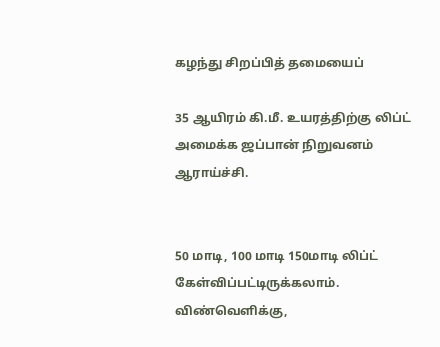கழந்து சிறப்பித் தமையைப்

35 ஆயிரம் கி.மீ. உயரத்திற்கு லிப்ட் அமைக்க ஜப்பான் நிறுவனம் ஆராய்ச்சி.


50 மாடி, 100 மாடி 150மாடி லிப்ட் கேள்விப்பட்டிருக்கலாம். விண்வெளிக்கு,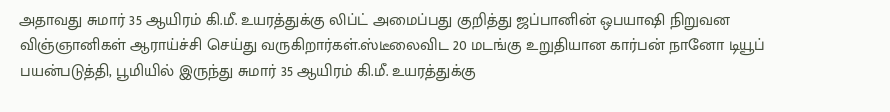அதாவது சுமார் 35 ஆயிரம் கி.மீ. உயரத்துக்கு லிப்ட் அமைப்பது குறித்து ஜப்பானின் ஒபயாஷி நிறுவன விஞ்ஞானிகள் ஆராய்ச்சி செய்து வருகிறார்கள்.ஸ்டீலைவிட 20 மடங்கு உறுதியான கார்பன் நானோ டியூப் பயன்படுத்தி, பூமியில் இருந்து சுமார் 35 ஆயிரம் கி.மீ. உயரத்துக்கு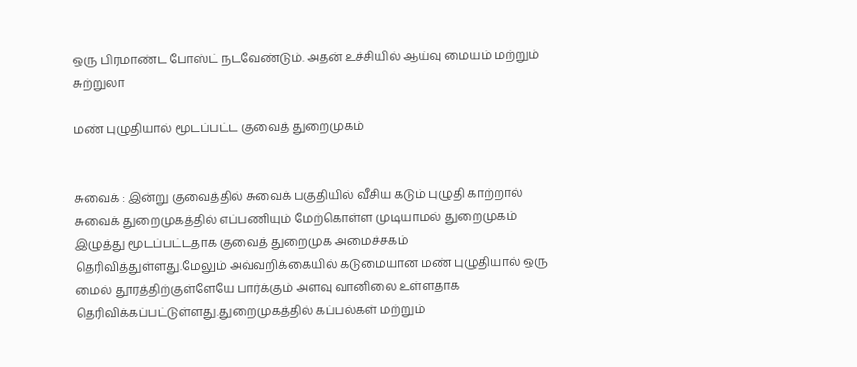ஒரு பிரமாண்ட போஸ்ட் நடவேண்டும். அதன் உச்சியில் ஆய்வு மையம் மற்றும் சுற்றுலா

மண் புழுதியால் மூடப்பட்ட குவைத் துறைமுகம்


சுவைக் : இன்று குவைத்தில் சுவைக் பகுதியில் வீசிய கடும் புழுதி காற்றால் சுவைக் துறைமுகத்தில் எப்பணியும் மேற்கொள்ள முடியாமல் துறைமுகம் இழுத்து மூடப்பட்டதாக குவைத் துறைமுக அமைச்சகம் தெரிவித்துள்ளது.மேலும் அவ்வறிக்கையில் கடுமையான மண் புழுதியால் ஒரு மைல் தூரத்திற்குள்ளேயே பார்க்கும் அளவு வானிலை உள்ளதாக தெரிவிக்கப்பட்டுள்ளது.துறைமுகத்தில் கப்பல்கள் மற்றும்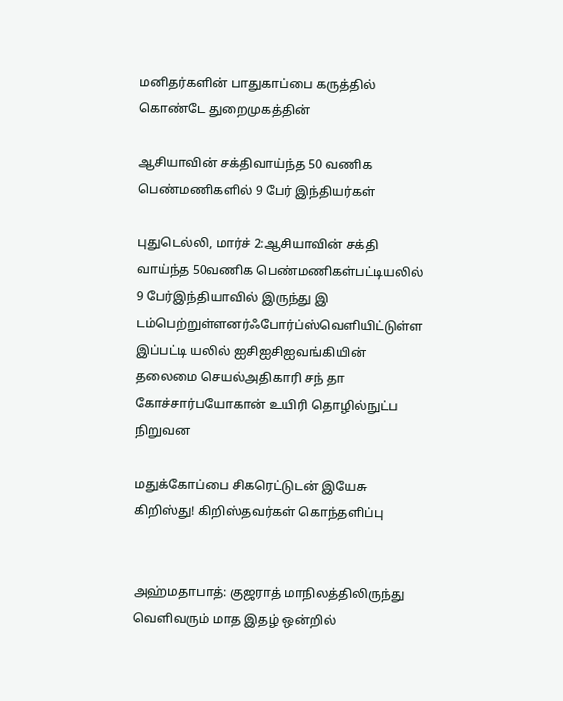மனிதர்களின் பாதுகாப்பை கருத்தில் கொண்டே துறைமுகத்தின்

ஆசியாவின் சக்திவாய்ந்த 50 வணிக பெண்மணிகளில் 9 பேர் இந்தியர்கள்

புதுடெல்லி, மார்ச் 2:ஆசியாவின் சக்தி வாய்ந்த 50வணிக பெண்மணிகள்பட்டியலில் 9 பேர்இந்தியாவில் இருந்து இ டம்பெற்றுள்ளனர்ஃபோர்ப்ஸ்வெளியிட்டுள்ள இப்பட்டி யலில் ஐசிஐசிஐவங்கியின் தலைமை செயல்அதிகாரி சந் தா கோச்சார்பயோகான் உயிரி தொழில்நுட்ப நிறுவன

மதுக்கோப்பை சிகரெட்டுடன் இயேசு கிறிஸ்து! கிறிஸ்தவர்கள் கொந்தளிப்பு


அஹ்மதாபாத்: குஜராத் மாநிலத்திலிருந்து வெளிவரும் மாத இதழ் ஒன்றில்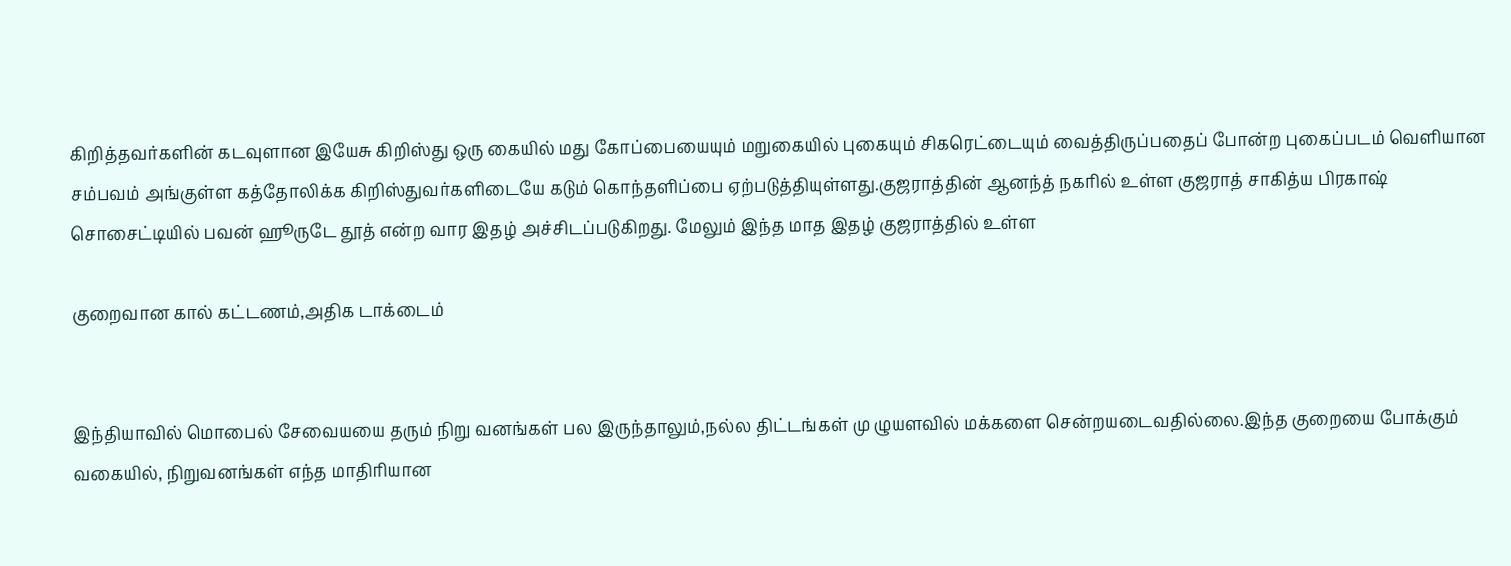கிறித்தவர்களின் கடவுளான இயேசு கிறிஸ்து ஒரு கையில் மது கோப்பையையும் மறுகையில் புகையும் சிகரெட்டையும் வைத்திருப்பதைப் போன்ற புகைப்படம் வெளியான சம்பவம் அங்குள்ள கத்தோலிக்க கிறிஸ்துவர்களிடையே கடும் கொந்தளிப்பை ஏற்படுத்தியுள்ளது.குஜராத்தின் ஆனந்த் நகரில் உள்ள குஜராத் சாகித்ய பிரகாஷ் சொசைட்டியில் பவன் ஹூருடே தூத் என்ற வார இதழ் அச்சிடப்படுகிறது. மேலும் இந்த மாத இதழ் குஜராத்தில் உள்ள

குறைவான கால் கட்டணம்,அதிக டாக்டைம்


இந்தியாவில் மொபைல் சேவையயை தரும் நிறு வனங்கள் பல இருந்தாலும்,நல்ல திட்டங்கள் மு ழுயளவில் மக்களை சென்றயடைவதில்லை.இந்த குறையை போக்கும் வகையில், நிறுவனங்கள் எந்த மாதிரியான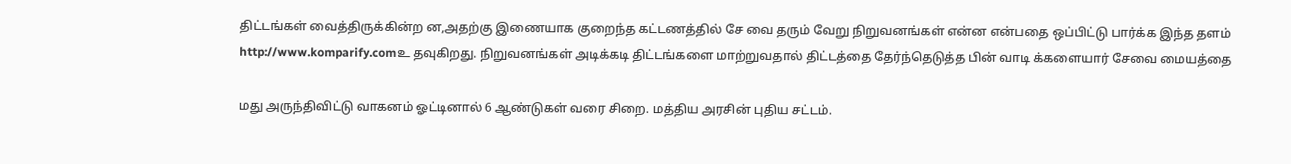திட்டங்கள் வைத்திருக்கின்ற ன,அதற்கு இணையாக குறைந்த கட்டணத்தில் சே வை தரும் வேறு நிறுவனங்கள் என்ன என்பதை ஒப்பிட்டு பார்க்க இந்த தளம் http://www.komparify.comஉ தவுகிறது. நிறுவனங்கள் அடிக்கடி திட்டங்களை மாற்றுவதால் திட்டத்தை தேர்ந்தெடுத்த பின் வாடி க்களையார் சேவை மையத்தை

மது அருந்திவிட்டு வாகனம் ஓட்டினால் 6 ஆண்டுகள் வரை சிறை. மத்திய அரசின் புதிய சட்டம்.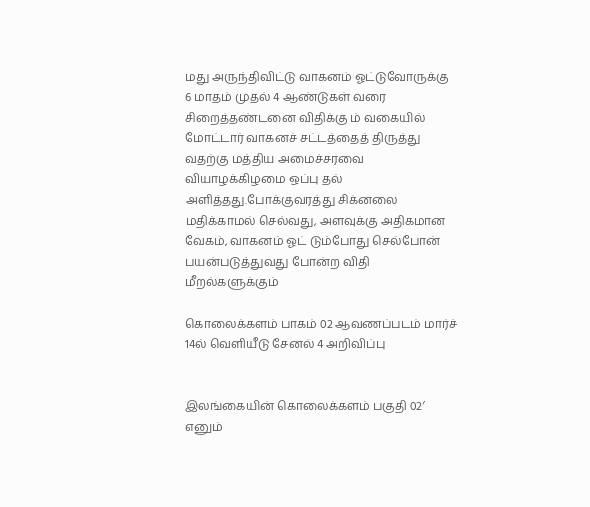மது அருந்திவிட்டு வாகனம் ஓட்டுவோருக்கு 6 மாதம் முதல் 4 ஆண்டுகள் வரை சிறைத்தண்டனை விதிக்கு ம் வகையில் மோட்டார் வாகனச் சட்டத்தைத் திருத்து வதற்கு மத்திய அமைச்சரவை வியாழக்கிழமை ஒப்பு தல் அளித்தது.போக்குவரத்து சிக்னலை மதிக்காமல் செல்வது, அளவுக்கு அதிகமான வேகம், வாகனம் ஓட் டும்போது செல்போன் பயன்படுத்துவது போன்ற விதி மீறல்களுக்கும்

கொலைக்களம் பாகம் 02 ஆவணப்படம் மார்ச் 14ல் வெளியீடு சேனல் 4 அறிவிப்பு


இலங்கையின் கொலைக்களம் பகுதி 02′ எனும்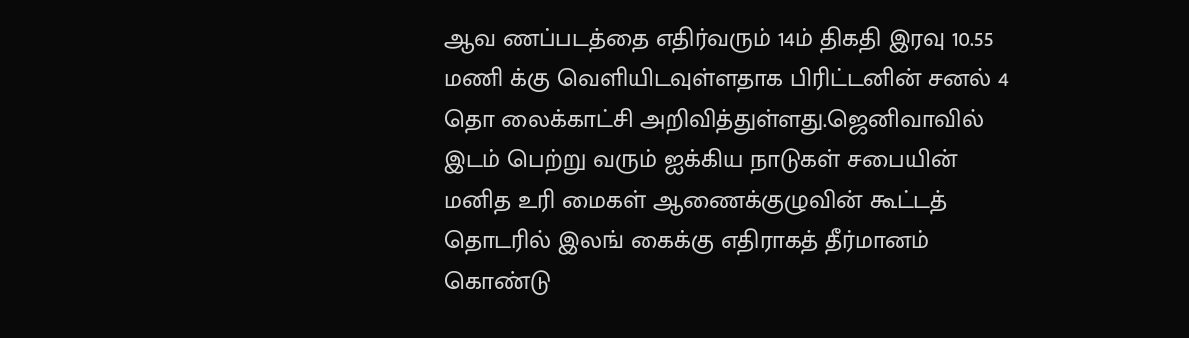ஆவ ணப்படத்தை எதிர்வரும் 14ம் திகதி இரவு 10.55 மணி க்கு வெளியிடவுள்ளதாக பிரிட்டனின் சனல் 4 தொ லைக்காட்சி அறிவித்துள்ளது.ஜெனிவாவில் இடம் பெற்று வரும் ஐக்கிய நாடுகள் சபையின் மனித உரி மைகள் ஆணைக்குழுவின் கூட்டத் தொடரில் இலங் கைக்கு எதிராகத் தீர்மானம் கொண்டு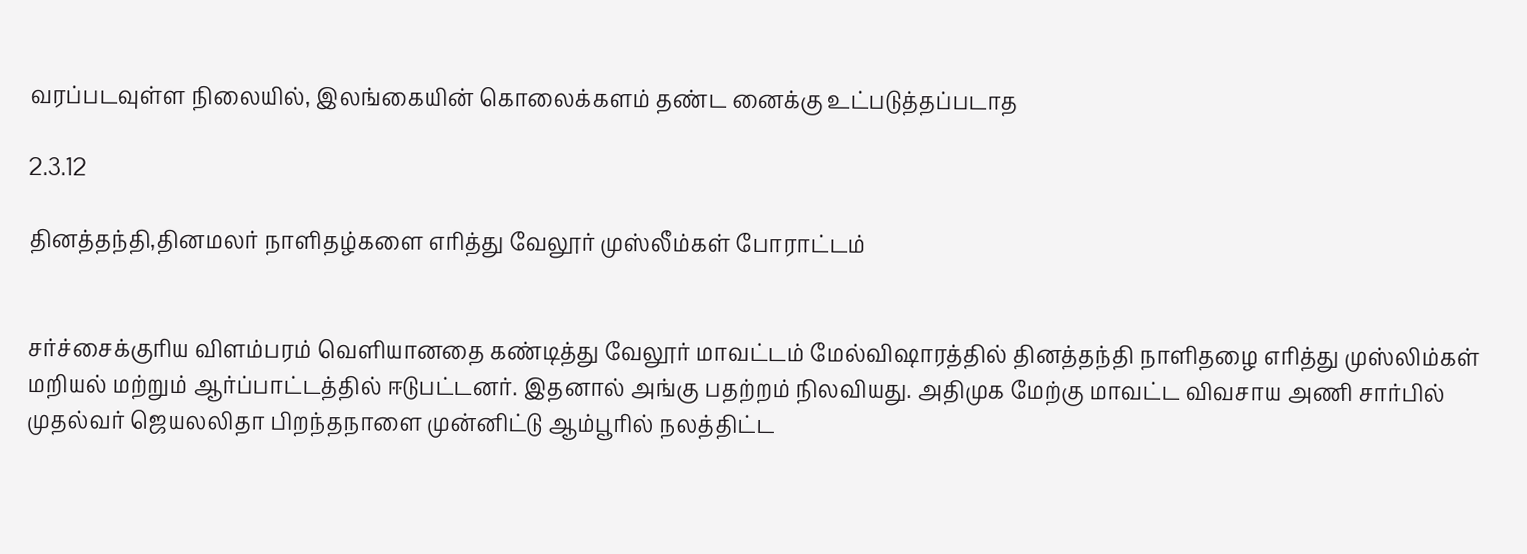வரப்படவுள்ள நிலையில், இலங்கையின் கொலைக்களம் தண்ட னைக்கு உட்படுத்தப்படாத

2.3.12

தினத்தந்தி,தினமலர் நாளிதழ்களை எரித்து வேலூர் முஸ்லீம்கள் போராட்டம்


சர்ச்சைக்குரிய விளம்பரம் வெளியானதை கண்டித்து வேலூர் மாவட்டம் மேல்விஷாரத்தில் தினத்தந்தி நாளிதழை எரித்து முஸ்லிம்கள் மறியல் மற்றும் ஆர்ப்பாட்டத்தில் ஈடுபட்டனர். இதனால் அங்கு பதற்றம் நிலவியது. அதிமுக மேற்கு மாவட்ட விவசாய அணி சார்பில் முதல்வர் ஜெயலலிதா பிறந்தநாளை முன்னிட்டு ஆம்பூரில் நலத்திட்ட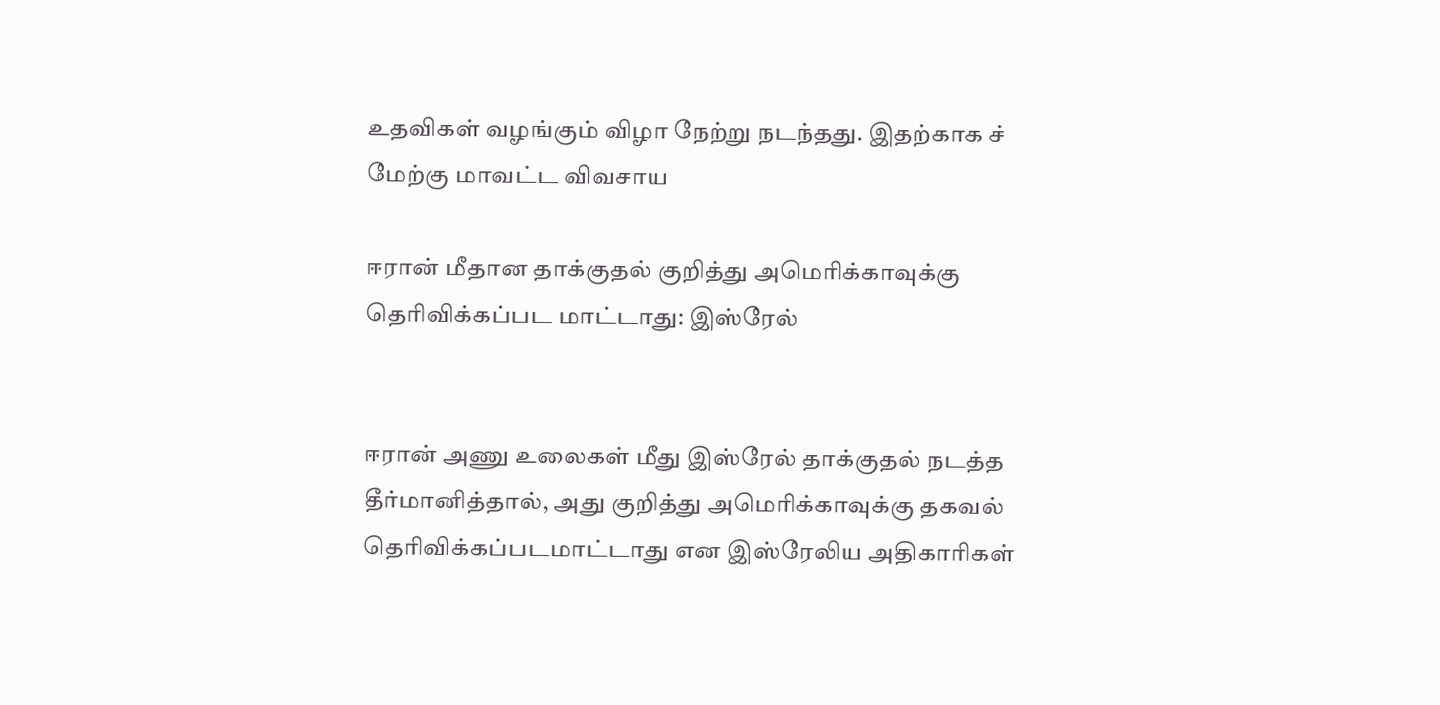உதவிகள் வழங்கும் விழா நேற்று நடந்தது. இதற்காக ச் மேற்கு மாவட்ட விவசாய

ஈரான் மீதான தாக்குதல் குறித்து அமெரிக்காவுக்கு தெரிவிக்கப்பட மாட்டாது: இஸ்ரேல்


ஈரான் அணு உலைகள் மீது இஸ்ரேல் தாக்குதல் நடத்த தீர்மானித்தால், அது குறித்து அமெரிக்காவுக்கு தகவல் தெரிவிக்கப்படமாட்டாது என இஸ்ரேலிய அதிகாரிகள்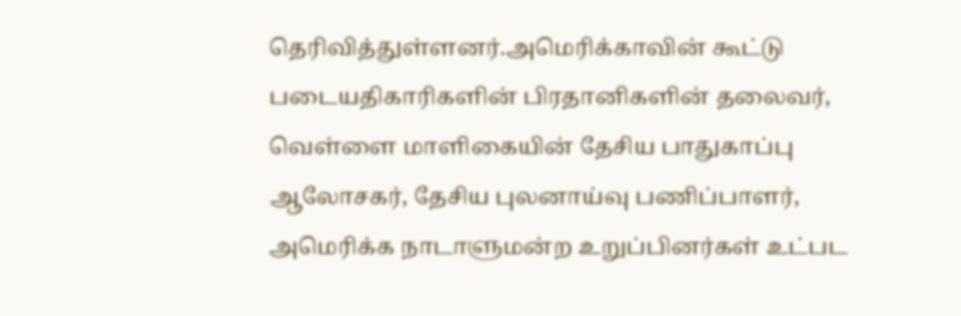தெரிவித்துள்ளனர்.அமெரிக்காவின் கூட்டு படையதிகாரிகளின் பிரதானிகளின் தலைவர், வெள்ளை மாளிகையின் தேசிய பாதுகாப்பு ஆலோசகர், தேசிய புலனாய்வு பணிப்பாளர், அமெரிக்க நாடாளுமன்ற உறுப்பினர்கள் உட்பட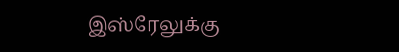இஸ்ரேலுக்கு